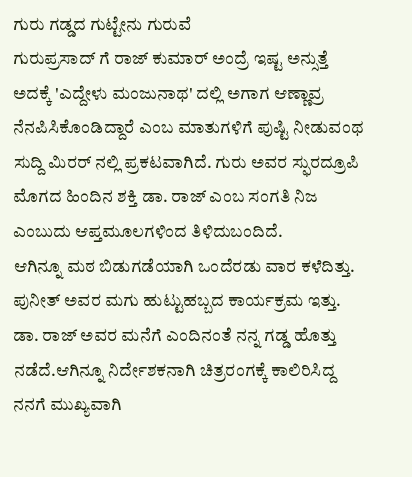ಗುರು ಗಡ್ಡದ ಗುಟ್ಟೇನು ಗುರುವೆ
ಗುರುಪ್ರಸಾದ್ ಗೆ ರಾಜ್ ಕುಮಾರ್ ಅಂದ್ರೆ ಇಷ್ಟ ಅನ್ಸುತ್ತೆ ಅದಕ್ಕೆ 'ಎದ್ದೇಳು ಮಂಜುನಾಥ' ದಲ್ಲಿ ಅಗಾಗ ಆಣ್ಣಾವ್ರ ನೆನಪಿಸಿಕೊಂಡಿದ್ದಾರೆ ಎಂಬ ಮಾತುಗಳಿಗೆ ಪುಷ್ಟಿ ನೀಡುವಂಥ ಸುದ್ದಿ ಮಿರರ್ ನಲ್ಲಿ ಪ್ರಕಟವಾಗಿದೆ. ಗುರು ಅವರ ಸ್ಫುರದ್ರೂಪಿ ಮೊಗದ ಹಿಂದಿನ ಶಕ್ತಿ ಡಾ. ರಾಜ್ ಎಂಬ ಸಂಗತಿ ನಿಜ ಎಂಬುದು ಆಪ್ತಮೂಲಗಳಿಂದ ತಿಳಿದುಬಂದಿದೆ.
ಆಗಿನ್ನೂ ಮಠ ಬಿಡುಗಡೆಯಾಗಿ ಒಂದೆರಡು ವಾರ ಕಳೆದಿತ್ತು. ಪುನೀತ್ ಅವರ ಮಗು ಹುಟ್ಟುಹಬ್ಬದ ಕಾರ್ಯಕ್ರಮ ಇತ್ತು. ಡಾ. ರಾಜ್ ಅವರ ಮನೆಗೆ ಎಂದಿನಂತೆ ನನ್ನ ಗಡ್ಡ ಹೊತ್ತು ನಡೆದೆ.ಆಗಿನ್ನೂ ನಿರ್ದೇಶಕನಾಗಿ ಚಿತ್ರರಂಗಕ್ಕೆ ಕಾಲಿರಿಸಿದ್ದ ನನಗೆ ಮುಖ್ಯವಾಗಿ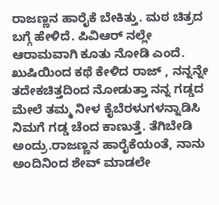ರಾಜಣ್ಣನ ಹಾರೈಕೆ ಬೇಕಿತ್ತು. ಮಠ ಚಿತ್ರದ ಬಗ್ಗೆ ಹೇಳಿದೆ. ಪಿವಿಆರ್ ನಲ್ಲೇ ಆರಾಮವಾಗಿ ಕೂತು ನೋಡಿ ಎಂದೆ. ಖುಷಿಯಿಂದ ಕಥೆ ಕೇಳಿದ ರಾಜ್ , ನನ್ನನ್ನೇ ತದೇಕಚಿತ್ತದಿಂದ ನೋಡುತ್ತಾ ನನ್ನ ಗಡ್ಡದ ಮೇಲೆ ತಮ್ಮ ನೀಳ ಕೈಬೆರಳುಗಳನ್ನಾಡಿಸಿ ನಿಮಗೆ ಗಡ್ಡ ಚೆಂದ ಕಾಣುತ್ತೆ. ತೆಗಿಬೇಡಿ ಅಂದ್ರು.ರಾಜಣ್ಣನ ಹಾರೈಕೆಯಂತೆ, ನಾನು ಅಂದಿನಿಂದ ಶೇವ್ ಮಾಡಲೇ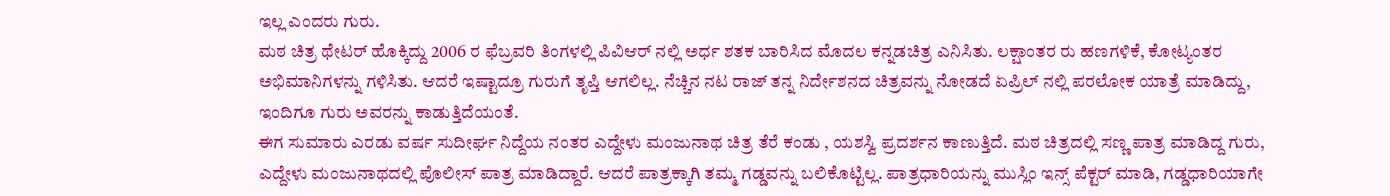ಇಲ್ಲ ಎಂದರು ಗುರು.
ಮಠ ಚಿತ್ರ ಥೇಟರ್ ಹೊಕ್ಕಿದ್ದು 2006 ರ ಫೆಬ್ರವರಿ ತಿಂಗಳಲ್ಲಿ ಪಿವಿಆರ್ ನಲ್ಲಿ ಅರ್ಧ ಶತಕ ಬಾರಿಸಿದ ಮೊದಲ ಕನ್ನಡಚಿತ್ರ ಎನಿಸಿತು. ಲಕ್ಷಾಂತರ ರು ಹಣಗಳಿಕೆ, ಕೋಟ್ಯಂತರ ಅಭಿಮಾನಿಗಳನ್ನು ಗಳಿಸಿತು. ಆದರೆ ಇಷ್ಟಾದ್ರೂ ಗುರುಗೆ ತೃಪ್ತಿ ಆಗಲಿಲ್ಲ. ನೆಚ್ಚಿನ ನಟ ರಾಜ್ ತನ್ನ ನಿರ್ದೇಶನದ ಚಿತ್ರವನ್ನು ನೋಡದೆ ಏಪ್ರಿಲ್ ನಲ್ಲಿ ಪರಲೋಕ ಯಾತ್ರೆ ಮಾಡಿದ್ದು, ಇಂದಿಗೂ ಗುರು ಅವರನ್ನು ಕಾಡುತ್ತಿದೆಯಂತೆ.
ಈಗ ಸುಮಾರು ಎರಡು ವರ್ಷ ಸುದೀರ್ಘ ನಿದ್ದೆಯ ನಂತರ ಎದ್ದೇಳು ಮಂಜುನಾಥ ಚಿತ್ರ ತೆರೆ ಕಂಡು , ಯಶಸ್ವಿ ಪ್ರದರ್ಶನ ಕಾಣುತ್ತಿದೆ. ಮಠ ಚಿತ್ರದಲ್ಲಿ ಸಣ್ಣ ಪಾತ್ರ ಮಾಡಿದ್ದ ಗುರು, ಎದ್ದೇಳು ಮಂಜುನಾಥದಲ್ಲಿ ಪೊಲೀಸ್ ಪಾತ್ರ ಮಾಡಿದ್ದಾರೆ. ಆದರೆ ಪಾತ್ರಕ್ಕಾಗಿ ತಮ್ಮ ಗಡ್ಡವನ್ನು ಬಲಿಕೊಟ್ಟಿಲ್ಲ. ಪಾತ್ರಧಾರಿಯನ್ನು ಮುಸ್ಲಿಂ ಇನ್ಸ್ ಪೆಕ್ಟರ್ ಮಾಡಿ, ಗಡ್ಡಧಾರಿಯಾಗೇ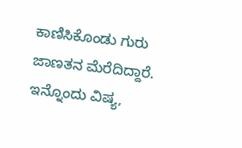ಕಾಣಿಸಿಕೊಂಡು ಗುರು ಜಾಣತನ ಮೆರೆದಿದ್ದಾರೆ. ಇನ್ನೊಂದು ವಿಷ್ಯ,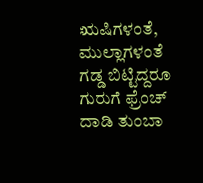ಋಷಿಗಳಂತೆ, ಮುಲ್ಲಾಗಳಂತೆ ಗಡ್ಡ ಬಿಟ್ಟಿದ್ದರೂ ಗುರುಗೆ ಫ್ರೆಂಚ್ ದಾಡಿ ತುಂಬಾ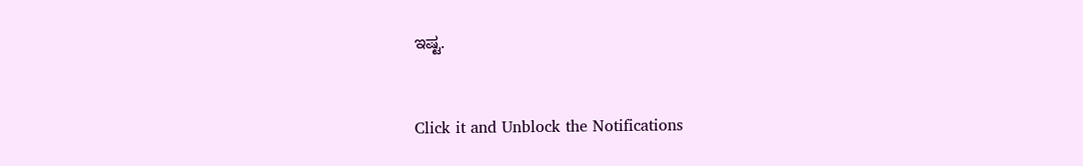ಇಷ್ಟ.


Click it and Unblock the Notifications